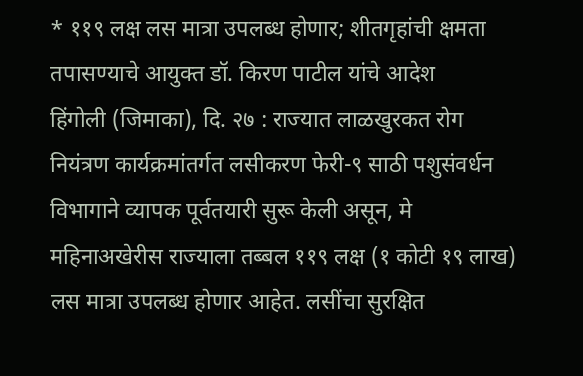* ११९ लक्ष लस मात्रा उपलब्ध होणार; शीतगृहांची क्षमता तपासण्याचे आयुक्त डॉ. किरण पाटील यांचे आदेश
हिंगोली (जिमाका), दि. २७ : राज्यात लाळखुरकत रोग नियंत्रण कार्यक्रमांतर्गत लसीकरण फेरी-९ साठी पशुसंवर्धन विभागाने व्यापक पूर्वतयारी सुरू केली असून, मे महिनाअखेरीस राज्याला तब्बल ११९ लक्ष (१ कोटी १९ लाख) लस मात्रा उपलब्ध होणार आहेत. लसींचा सुरक्षित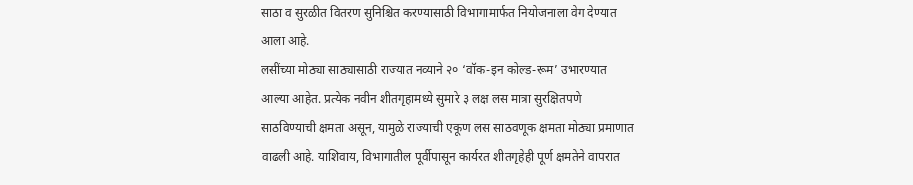साठा व सुरळीत वितरण सुनिश्चित करण्यासाठी विभागामार्फत नियोजनाला वेग देण्यात आला आहे.
लसींच्या मोठ्या साठ्यासाठी राज्यात नव्याने २० ‘वॉक-इन कोल्ड-रूम’ उभारण्यात आल्या आहेत. प्रत्येक नवीन शीतगृहामध्ये सुमारे ३ लक्ष लस मात्रा सुरक्षितपणे साठविण्याची क्षमता असून, यामुळे राज्याची एकूण लस साठवणूक क्षमता मोठ्या प्रमाणात वाढली आहे. याशिवाय, विभागातील पूर्वीपासून कार्यरत शीतगृहेही पूर्ण क्षमतेने वापरात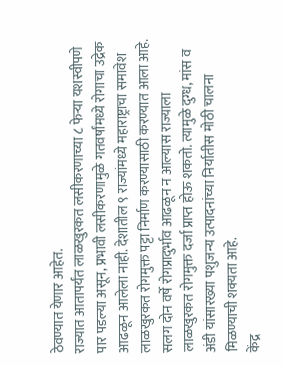ठेवण्यात येणार आहेत.
राज्यात आतापर्यंत लाळखुरकत लसीकरणाच्या ८ फेऱ्या यशस्वीपणे पार पडल्या असून, प्रभावी लसीकरणामुळे गतवर्षांमध्ये रोगाचा उद्रेक आढळून आलेला नाही. देशातील ९ राज्यांमध्ये महाराष्ट्राचा समावेश लाळखुरकत रोगमुक्त पट्टा निर्माण करण्यासाठी करण्यात आला आहे. सलग दोन वर्षे रोगप्रादुर्भाव आढळून न आल्यास राज्याला लाळखुरकत रोगमुक्त दर्जा प्राप्त होऊ शकतो. त्यामुळे दुग्ध, मांस व अंडी यांसारख्या पशुजन्य उत्पादनांच्या निर्यातीस मोठी चालना मिळण्याची शक्यता आहे.
केंद्र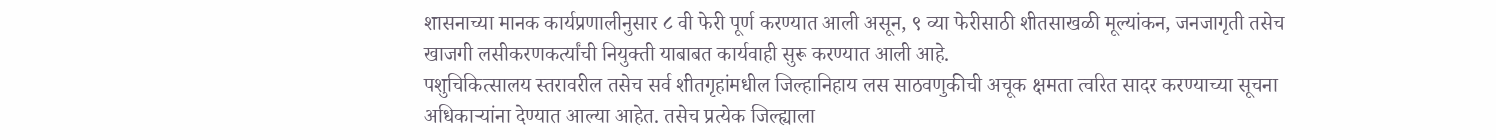शासनाच्या मानक कार्यप्रणालीनुसार ८ वी फेरी पूर्ण करण्यात आली असून, ९ व्या फेरीसाठी शीतसाखळी मूल्यांकन, जनजागृती तसेच खाजगी लसीकरणकर्त्यांची नियुक्ती याबाबत कार्यवाही सुरू करण्यात आली आहे.
पशुचिकित्सालय स्तरावरील तसेच सर्व शीतगृहांमधील जिल्हानिहाय लस साठवणुकीची अचूक क्षमता त्वरित सादर करण्याच्या सूचना अधिकाऱ्यांना देण्यात आल्या आहेत. तसेच प्रत्येक जिल्ह्याला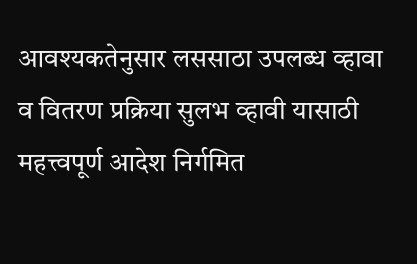आवश्यकतेनुसार लससाठा उपलब्ध व्हावा व वितरण प्रक्रिया सुलभ व्हावी यासाठी महत्त्वपूर्ण आदेश निर्गमित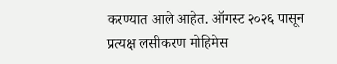करण्यात आले आहेत. ऑगस्ट २०२६ पासून प्रत्यक्ष लसीकरण मोहिमेस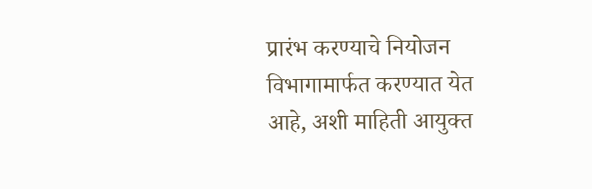प्रारंभ करण्याचे नियोजन विभागामार्फत करण्यात येत आहे, अशी माहिती आयुक्त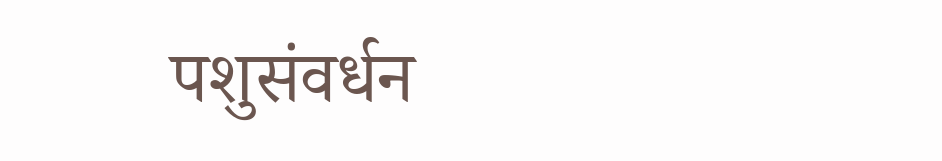पशुसंवर्धन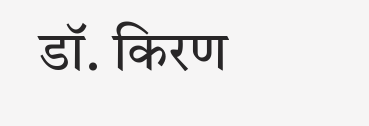डॉ. किरण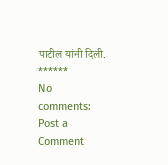पाटील यांनी दिली.
******
No comments:
Post a Comment